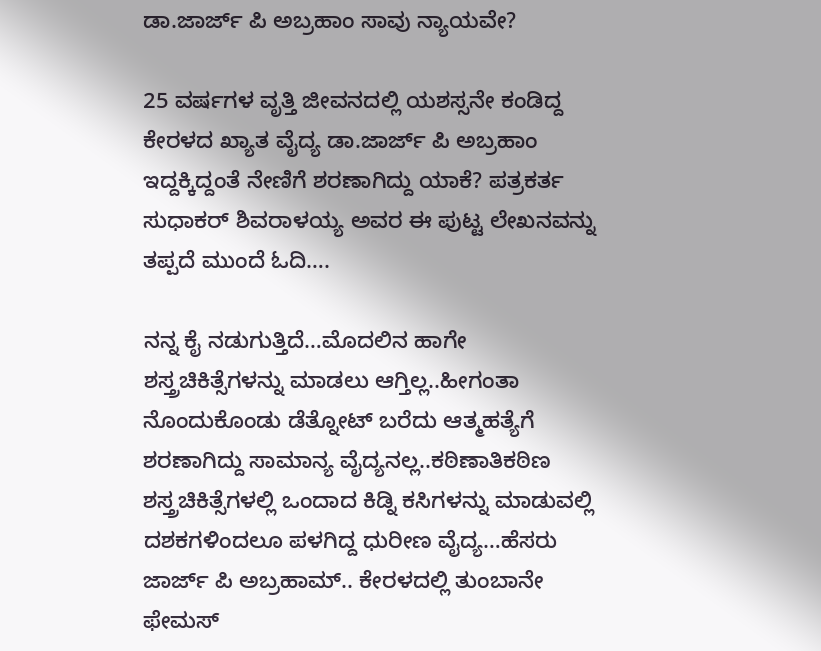ಡಾ.ಜಾರ್ಜ್ ಪಿ ಅಬ್ರಹಾಂ ಸಾವು ನ್ಯಾಯವೇ?

25 ವರ್ಷಗಳ ವೃತ್ತಿ ಜೀವನದಲ್ಲಿ ಯಶಸ್ಸನೇ ಕಂಡಿದ್ದ ಕೇರಳದ ಖ್ಯಾತ ವೈದ್ಯ ಡಾ.ಜಾರ್ಜ್ ಪಿ ಅಬ್ರಹಾಂ ಇದ್ದಕ್ಕಿದ್ದಂತೆ ನೇಣಿಗೆ ಶರಣಾಗಿದ್ದು ಯಾಕೆ? ಪತ್ರಕರ್ತ ಸುಧಾಕರ್ ಶಿವರಾಳಯ್ಯ ಅವರ ಈ ಪುಟ್ಟ ಲೇಖನವನ್ನು ತಪ್ಪದೆ ಮುಂದೆ ಓದಿ….

ನನ್ನ ಕೈ ನಡುಗುತ್ತಿದೆ…ಮೊದಲಿನ ಹಾಗೇ ಶಸ್ತ್ರಚಿಕಿತ್ಸೆಗಳನ್ನು ಮಾಡಲು ಆಗ್ತಿಲ್ಲ..ಹೀಗಂತಾ ನೊಂದುಕೊಂಡು ಡೆತ್ನೋಟ್ ಬರೆದು ಆತ್ಮಹತ್ಯೆಗೆ ಶರಣಾಗಿದ್ದು ಸಾಮಾನ್ಯ ವೈದ್ಯನಲ್ಲ..ಕಠಿಣಾತಿಕಠಿಣ ಶಸ್ತ್ರಚಿಕಿತ್ಸೆಗಳಲ್ಲಿ ಒಂದಾದ ಕಿಡ್ನಿ ಕಸಿಗಳನ್ನು ಮಾಡುವಲ್ಲಿ ದಶಕಗಳಿಂದಲೂ ಪಳಗಿದ್ದ ಧುರೀಣ ವೈದ್ಯ…ಹೆಸರು ಜಾರ್ಜ್ ಪಿ ಅಬ್ರಹಾಮ್.. ಕೇರಳದಲ್ಲಿ ತುಂಬಾನೇ ಫೇಮಸ್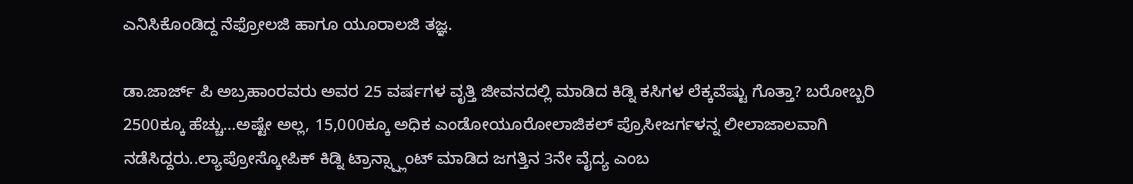ಎನಿಸಿಕೊಂಡಿದ್ದ ನೆಫ್ರೋಲಜಿ ಹಾಗೂ ಯೂರಾಲಜಿ ತಜ್ಞ.

ಡಾ.ಜಾರ್ಜ್ ಪಿ ಅಬ್ರಹಾಂರವರು ಅವರ 25 ವರ್ಷಗಳ ವೃತ್ತಿ ಜೀವನದಲ್ಲಿ ಮಾಡಿದ ಕಿಡ್ನಿ ಕಸಿಗಳ ಲೆಕ್ಕವೆಷ್ಟು ಗೊತ್ತಾ? ಬರೋಬ್ಬರಿ 2500ಕ್ಕೂ ಹೆಚ್ಚು…ಅಷ್ಟೇ ಅಲ್ಲ, 15,000ಕ್ಕೂ ಅಧಿಕ ಎಂಡೋಯೂರೋಲಾಜಿಕಲ್ ಪ್ರೊಸೀಜರ್ಗಳನ್ನ ಲೀಲಾಜಾಲವಾಗಿ ನಡೆಸಿದ್ದರು..ಲ್ಯಾಪ್ರೋಸ್ಕೋಪಿಕ್ ಕಿಡ್ನಿ ಟ್ರಾನ್ಸ್ಪ್ಲಾಂಟ್ ಮಾಡಿದ ಜಗತ್ತಿನ 3ನೇ ವೈದ್ಯ ಎಂಬ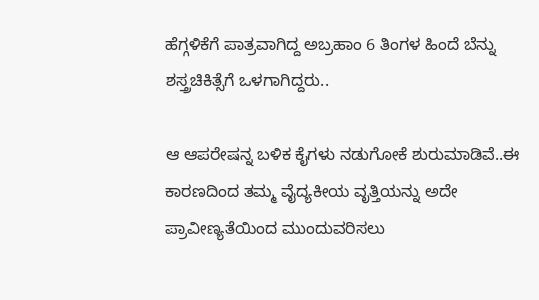ಹೆಗ್ಗಳಿಕೆಗೆ ಪಾತ್ರವಾಗಿದ್ದ ಅಬ್ರಹಾಂ 6 ತಿಂಗಳ ಹಿಂದೆ ಬೆನ್ನು ಶಸ್ತ್ರಚಿಕಿತ್ಸೆಗೆ ಒಳಗಾಗಿದ್ದರು..

ಆ ಆಪರೇಷನ್ನ ಬಳಿಕ ಕೈಗಳು ನಡುಗೋಕೆ ಶುರುಮಾಡಿವೆ..ಈ ಕಾರಣದಿಂದ ತಮ್ಮ ವೈದ್ಯಕೀಯ ವೃತ್ತಿಯನ್ನು ಅದೇ ಪ್ರಾವೀಣ್ಯತೆಯಿಂದ ಮುಂದುವರಿಸಲು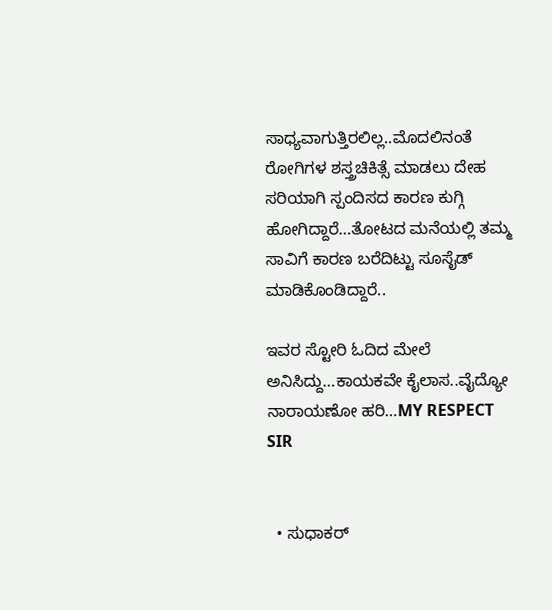ಸಾಧ್ಯವಾಗುತ್ತಿರಲಿಲ್ಲ..ಮೊದಲಿನಂತೆ ರೋಗಿಗಳ ಶಸ್ತ್ರಚಿಕಿತ್ಸೆ ಮಾಡಲು ದೇಹ ಸರಿಯಾಗಿ ಸ್ಪಂದಿಸದ ಕಾರಣ ಕುಗ್ಗಿ ಹೋಗಿದ್ದಾರೆ…ತೋಟದ ಮನೆಯಲ್ಲಿ ತಮ್ಮ ಸಾವಿಗೆ ಕಾರಣ ಬರೆದಿಟ್ಟು ಸೂಸೈಡ್ ಮಾಡಿಕೊಂಡಿದ್ದಾರೆ..

ಇವರ ಸ್ಟೋರಿ ಓದಿದ ಮೇಲೆ ಅನಿಸಿದ್ದು…ಕಾಯಕವೇ ಕೈಲಾಸ..ವೈದ್ಯೋ ನಾರಾಯಣೋ ಹರಿ…MY RESPECT SIR


  • ಸುಧಾಕರ್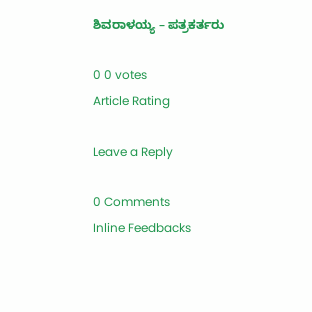ಶಿವರಾಳಯ್ಯ – ಪತ್ರಕರ್ತರು

0 0 votes
Article Rating

Leave a Reply

0 Comments
Inline Feedbacks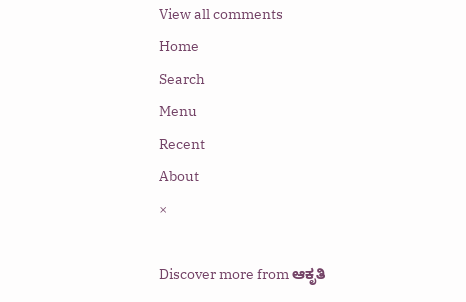View all comments
Home
Search
Menu
Recent
About
×

Discover more from ಆಕೃತಿ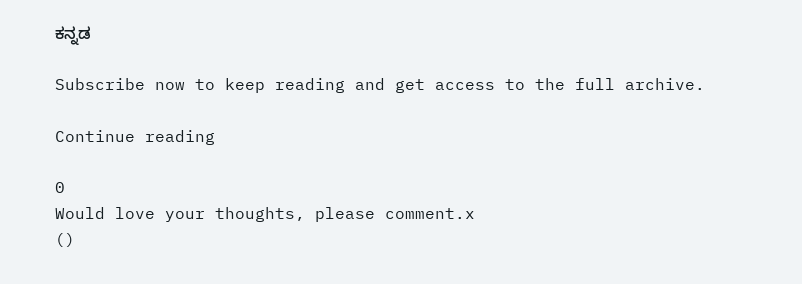ಕನ್ನಡ

Subscribe now to keep reading and get access to the full archive.

Continue reading

0
Would love your thoughts, please comment.x
()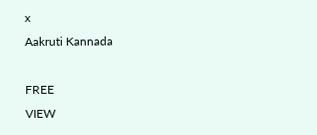x
Aakruti Kannada

FREE
VIEW